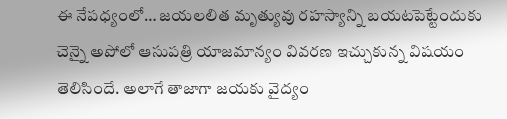ఈ నేపధ్యంలో… జయలలిత మృత్యువు రహస్యాన్ని బయటపెట్టేందుకు చెన్నై అపోలో ఆసుపత్రి యాజమాన్యం వివరణ ఇచ్చుకున్న విషయం తెలిసిందే. అలాగే తాజాగా జయకు వైద్యం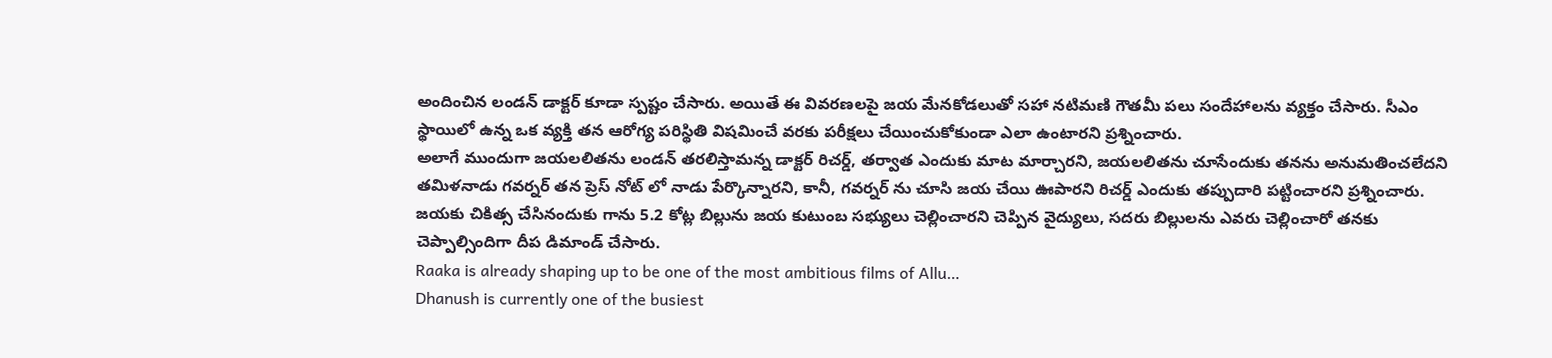అందించిన లండన్ డాక్టర్ కూడా స్పష్టం చేసారు. అయితే ఈ వివరణలపై జయ మేనకోడలుతో సహా నటిమణి గౌతమీ పలు సందేహాలను వ్యక్తం చేసారు. సీఎం స్థాయిలో ఉన్న ఒక వ్యక్తి తన ఆరోగ్య పరిస్థితి విషమించే వరకు పరీక్షలు చేయించుకోకుండా ఎలా ఉంటారని ప్రశ్నించారు.
అలాగే ముందుగా జయలలితను లండన్ తరలిస్తామన్న డాక్టర్ రిచర్డ్, తర్వాత ఎందుకు మాట మార్చారని, జయలలితను చూసేందుకు తనను అనుమతించలేదని తమిళనాడు గవర్నర్ తన ప్రెస్ నోట్ లో నాడు పేర్కొన్నారని, కానీ, గవర్నర్ ను చూసి జయ చేయి ఊపారని రిచర్డ్ ఎందుకు తప్పుదారి పట్టించారని ప్రశ్నించారు. జయకు చికిత్స చేసినందుకు గాను 5.2 కోట్ల బిల్లును జయ కుటుంబ సభ్యులు చెల్లించారని చెప్పిన వైద్యులు, సదరు బిల్లులను ఎవరు చెల్లించారో తనకు చెప్పాల్సిందిగా దీప డిమాండ్ చేసారు.
Raaka is already shaping up to be one of the most ambitious films of Allu…
Dhanush is currently one of the busiest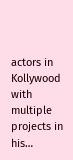actors in Kollywood with multiple projects in his…